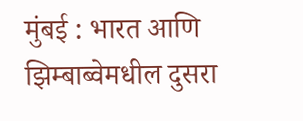मुंबई : भारत आणि झिम्बाब्वेमधील दुसरा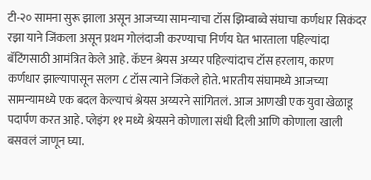टी-२० सामना सुरू झाला असून आजच्या सामन्याचा टॉस झिम्बाब्वे संघाचा कर्णधार सिकंदर रझा याने जिंकला असून प्रथम गोलंदाजी करण्याचा निर्णय घेत भारताला पहिल्यांदा बॅटिंगसाठी आमंत्रित केले आहे. कॅप्टन श्रेयस अय्यर पहिल्यांदाच टॉस हरलाय, कारण कर्णधार झाल्यापासून सलग ८ टॉस त्याने जिंकले होते. भारतीय संघामध्ये आजच्या सामन्यामध्ये एक बदल केल्याचं श्रेयस अय्यरने सांगितलं. आज आणखी एक युवा खेळाडू पदार्पण करत आहे. प्लेइंग ११ मध्ये श्रेयसने कोणाला संधी दिली आणि कोणाला खाली बसवलं जाणून घ्या.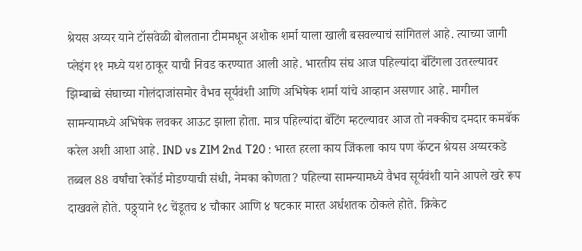श्रेयस अय्यर याने टॉसवेळी बोलताना टीममधून अशोक शर्मा याला खाली बसवल्याचं सांगितलं आहे. त्याच्या जागी प्लेइंग ११ मध्ये यश ठाकूर याची निवड करण्यात आली आहे. भारतीय संघ आज पहिल्यांदा बॅटिंगला उतरल्यावर झिम्बाब्वे संघाच्या गोलंदाजांसमोर वैभव सूर्यवंशी आणि अभिषेक शर्मा यांचे आव्हान असणार आहे. मागील सामन्यामध्ये अभिषेक लवकर आऊट झाला होता. मात्र पहिल्यांदा बॅटिंग म्हटल्यावर आज तो नक्कीच दमदार कमबॅक करेल अशी आशा आहे. IND vs ZIM 2nd T20 : भारत हरला काय जिंकला काय पण कॅप्टन श्रेयस अय्यरकडे तब्बल 88 वर्षांचा रेकॉर्ड मोडण्याची संधी, नेमका कोणता? पहिल्या सामन्यामध्ये वैभव सूर्यवंशी याने आपले खरे रूप दाखवले होते. पठ्ठ्याने १८ चेंडूतच ४ चौकार आणि ४ षटकार मारत अर्धशतक ठोकले होते. क्रिकेट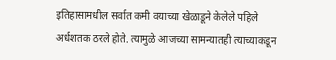इतिहासामधील सर्वात कमी वयाच्या खेळाडूने केलेले पहिले अर्धशतक ठरले होते. त्यामुळे आजच्या सामन्यातही त्याच्याकडून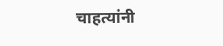चाहत्यांनी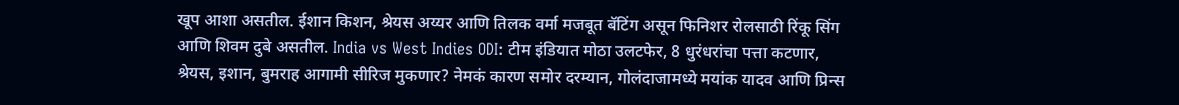खूप आशा असतील. ईशान किशन, श्रेयस अय्यर आणि तिलक वर्मा मजबूत बॅटिंग असून फिनिशर रोलसाठी रिंकू सिंग आणि शिवम दुबे असतील. India vs West Indies ODI: टीम इंडियात मोठा उलटफेर, 8 धुरंधरांचा पत्ता कटणार, श्रेयस, इशान, बुमराह आगामी सीरिज मुकणार? नेमकं कारण समोर दरम्यान, गोलंदाजामध्ये मयांक यादव आणि प्रिन्स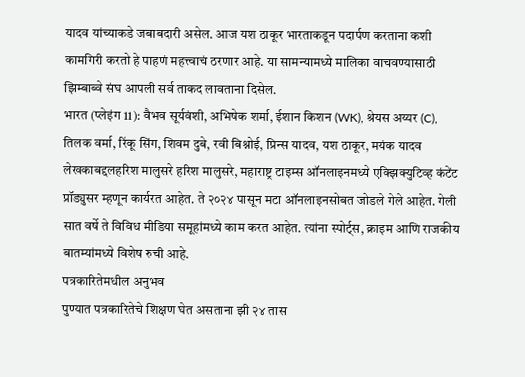यादव यांच्याकडे जबाबदारी असेल. आज यश ठाकूर भारताकडून पदार्पण करताना कशी कामगिरी करतो हे पाहणं महत्त्वाचं ठरणार आहे. या सामन्यामध्ये मालिका वाचवण्यासाठी झिम्बाब्वे संघ आपली सर्व ताकद लावताना दिसेल.
भारत (प्लेइंग 11): वैभव सूर्यवंशी, अभिषेक शर्मा, ईशान किशन (WK), श्रेयस अय्यर (C), तिलक वर्मा, रिंकू सिंग, शिवम दुबे, रवी बिश्नोई, प्रिन्स यादव, यश ठाकूर, मयंक यादव
लेखकाबद्दलहरिश मालुसरे हरिश मालुसरे, महाराष्ट्र टाइम्स ऑनलाइनमध्ये एक्झिक्युटिव्ह कंटेंट प्रॉड्युसर म्हणून कार्यरत आहेत. ते २०२४ पासून मटा ऑनलाइनसोबत जोडले गेले आहेत. गेली सात वर्षे ते विविध मीडिया समूहांमध्ये काम करत आहेत. त्यांना स्पोर्ट्स, क्राइम आणि राजकीय बातम्यांमध्ये विशेष रुची आहे.
पत्रकारितेमधील अनुभव
पुण्यात पत्रकारितेचे शिक्षण घेत असताना झी २४ तास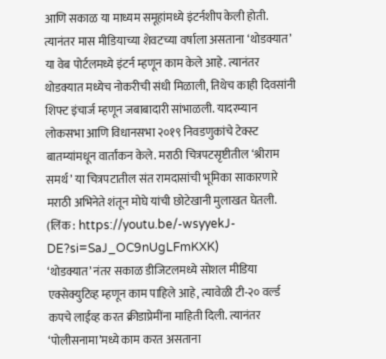आणि सकाळ या माध्यम समूहांमध्ये इंटर्नशीप केली होती. त्यानंतर मास मीडियाच्या शेवटच्या वर्षाला असताना ‘थोडक्यात’ या वेब पोर्टलमध्ये इंटर्न म्हणून काम केले आहे. त्यानंतर थोडक्यात मध्येच नोकरीची संधी मिळाली, तिथेच काही दिवसांनी शिफ्ट इंचार्ज म्हणून जबाबादारी सांभाळली. यादरम्यान लोकसभा आणि विधानसभा २०१९ निवडणुकांचे टेक्स्ट बातम्यांमधून वार्तांकन केले. मराठी चित्रपटसृष्टीतील ‘श्रीराम समर्थ’ या चित्रपटातील संत रामदासांची भूमिका साकारणारे मराठी अभिनेते शंतून मोघे यांची छोटेखानी मुलाखत घेतली. (लिंक : https://youtu.be/-wsyyekJ-DE?si=SaJ_OC9nUgLFmKXK)
‘थोडक्यात’ नंतर सकाळ डीजिटलमध्ये सोशल मीडिया एक्सेक्युटिव्ह म्हणून काम पाहिले आहे, त्यावेळी टी-२० वर्ल्ड कपचे लाईव्ह करत क्रीडाप्रेमींना माहिती दिली. त्यानंतर ‘पोलीसनामा’मध्ये काम करत असताना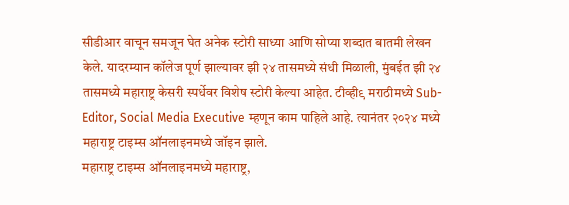सीडीआर वाचून समजून घेत अनेक स्टोरी साध्या आणि सोप्या शब्दात बातमी लेखन केले. यादरम्यान कॉलेज पूर्ण झाल्यावर झी २४ तासमध्ये संधी मिळाली, मुंबईत झी २४ तासमध्ये महाराष्ट्र केसरी स्पर्धेवर विशेष स्टोरी केल्या आहेत. टीव्ही९ मराठीमध्ये Sub-Editor, Social Media Executive म्हणून काम पाहिले आहे. त्यानंतर २०२४ मध्ये महाराष्ट्र टाइम्स ऑनलाइनमध्ये जॉइन झाले.
महाराष्ट्र टाइम्स ऑनलाइनमध्ये महाराष्ट्र,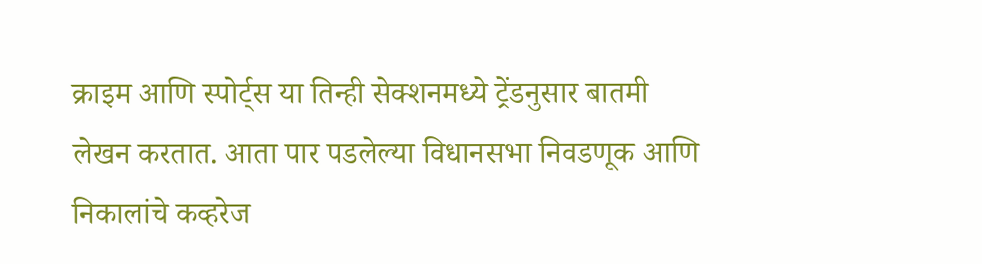क्राइम आणि स्पोर्ट्स या तिन्ही सेक्शनमध्ये ट्रेंडनुसार बातमी लेखन करतात. आता पार पडलेल्या विधानसभा निवडणूक आणि निकालांचे कव्हरेज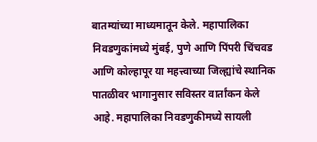बातम्यांच्या माध्यमातून केले. महापालिका निवडणुकांमध्ये मुंबई, पुणे आणि पिंपरी चिंचवड आणि कोल्हापूर या महत्त्वाच्या जिल्ह्यांचे स्थानिक पातळीवर भागानुसार सविस्तर वार्तांकन केले आहे. महापालिका निवडणुकीमध्ये सायली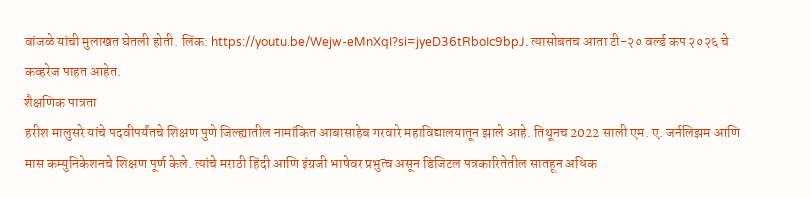वांजळे यांची मुलाखत घेतली होती. लिंक: https://youtu.be/Wejw-eMnXqI?si=jyeD36tRboIc9bpJ. त्यासोबतच आता टी-२० वर्ल्ड कप २०२६ चे कव्हरेज पाहत आहेत.
शैक्षणिक पात्रता
हरीश मालुसरे यांचे पदवीपर्यंतचे शिक्षण पुणे जिल्ह्यातील नामांकित आबासाहेब गरवारे महाविद्यालयातून झाले आहे. तिथूनच 2022 साली एम. ए. जर्नलिझम आणि मास कम्युनिकेशनचे शिक्षण पूर्ण केले. त्यांचे मराठी हिंदी आणि इंग्रजी भाषेवर प्रभुत्व असून डिजिटल पत्रकारितेतील सातहून अधिक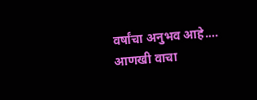वर्षांचा अनुभव आहे.… आणखी वाचा